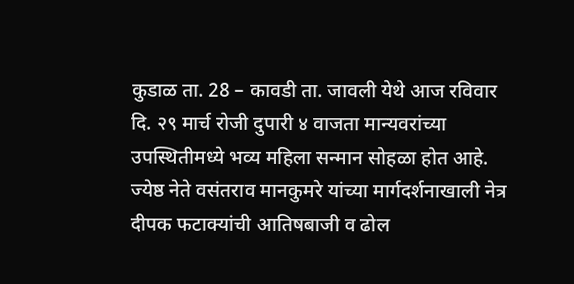कुडाळ ता. 28 – कावडी ता. जावली येथे आज रविवार दि. २९ मार्च रोजी दुपारी ४ वाजता मान्यवरांच्या उपस्थितीमध्ये भव्य महिला सन्मान सोहळा होत आहे. ज्येष्ठ नेते वसंतराव मानकुमरे यांच्या मार्गदर्शनाखाली नेत्र दीपक फटाक्यांची आतिषबाजी व ढोल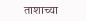ताशाच्या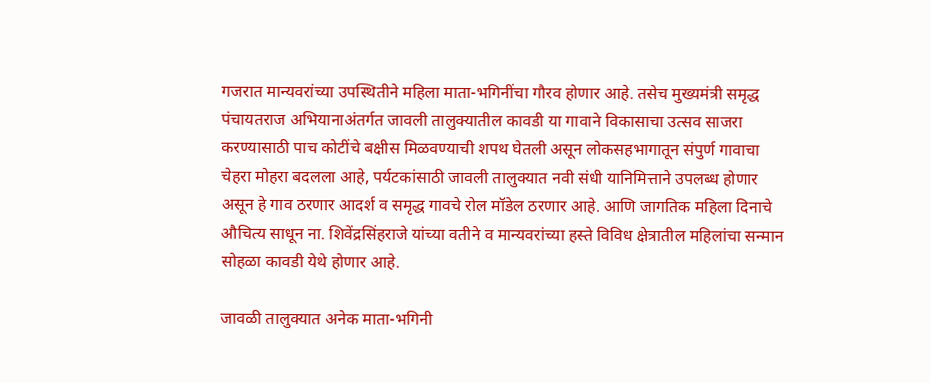गजरात मान्यवरांच्या उपस्थितीने महिला माता-भगिनींचा गौरव होणार आहे. तसेच मुख्यमंत्री समृद्ध पंचायतराज अभियानाअंतर्गत जावली तालुक्यातील कावडी या गावाने विकासाचा उत्सव साजरा करण्यासाठी पाच कोटींचे बक्षीस मिळवण्याची शपथ घेतली असून लोकसहभागातून संपुर्ण गावाचा चेहरा मोहरा बदलला आहे, पर्यटकांसाठी जावली तालुक्यात नवी संधी यानिमित्ताने उपलब्ध होणार असून हे गाव ठरणार आदर्श व समृद्ध गावचे रोल मॉडेल ठरणार आहे. आणि जागतिक महिला दिनाचे औचित्य साधून ना. शिवेंद्रसिंहराजे यांच्या वतीने व मान्यवरांच्या हस्ते विविध क्षेत्रातील महिलांचा सन्मान सोहळा कावडी येथे होणार आहे.

जावळी तालुक्यात अनेक माता-भगिनी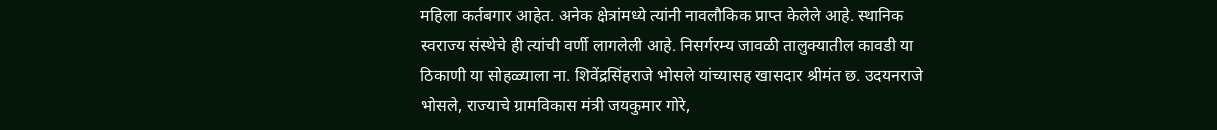महिला कर्तबगार आहेत. अनेक क्षेत्रांमध्ये त्यांनी नावलौकिक प्राप्त केलेले आहे. स्थानिक स्वराज्य संस्थेचे ही त्यांची वर्णी लागलेली आहे. निसर्गरम्य जावळी तालुक्यातील कावडी या ठिकाणी या सोहळ्याला ना. शिवेंद्रसिंहराजे भोसले यांच्यासह खासदार श्रीमंत छ. उदयनराजे भोसले, राज्याचे ग्रामविकास मंत्री जयकुमार गोरे,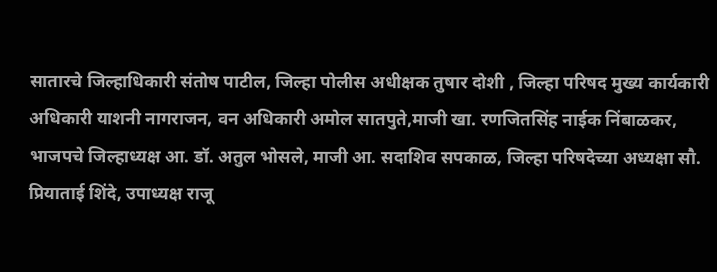सातारचे जिल्हाधिकारी संतोष पाटील, जिल्हा पोलीस अधीक्षक तुषार दोशी , जिल्हा परिषद मुख्य कार्यकारी अधिकारी याशनी नागराजन, वन अधिकारी अमोल सातपुते,माजी खा. रणजितसिंह नाईक निंबाळकर, भाजपचे जिल्हाध्यक्ष आ. डॉ. अतुल भोसले, माजी आ. सदाशिव सपकाळ, जिल्हा परिषदेच्या अध्यक्षा सौ. प्रियाताई शिंदे, उपाध्यक्ष राजू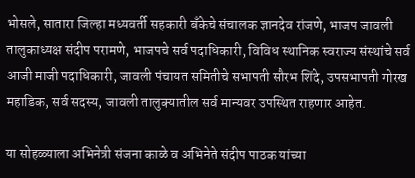भोसले, सातारा जिल्हा मध्यवर्ती सहकारी बँकेचे संचालक ज्ञानदेव रांजणे, भाजप जावली तालुकाध्यक्ष संदीप परामणे, भाजपचे सर्व पदाधिकारी, विविध स्थानिक स्वराज्य संस्थांचे सर्व आजी माजी पदाधिकारी, जावली पंचायत समितीचे सभापती सौरभ शिंदे, उपसभापती गोरख महाडिक, सर्व सदस्य, जावली तालुक्यातील सर्व मान्यवर उपस्थित राहणार आहेत.

या सोहळ्याला अभिनेत्री संजना काळे व अभिनेते संदीप पाठक यांच्या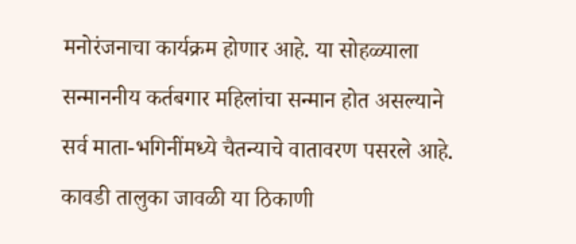मनोरंजनाचा कार्यक्रम होणार आहे. या सोहळ्याला सन्माननीय कर्तबगार महिलांचा सन्मान होत असल्याने सर्व माता-भगिनींमध्ये चैतन्याचे वातावरण पसरले आहे. कावडी तालुका जावळी या ठिकाणी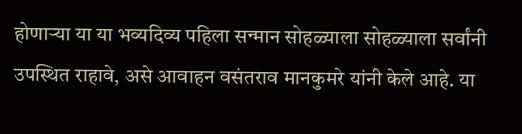होणाऱ्या या या भव्यदिव्य पहिला सन्मान सोहळ्याला सोहळ्याला सर्वांनी उपस्थित राहावे, असे आवाहन वसंतराव मानकुमरे यांनी केले आहे. या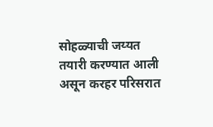सोहळ्याची जय्यत तयारी करण्यात आली असून करहर परिसरात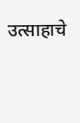उत्साहाचे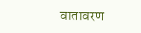वातावरण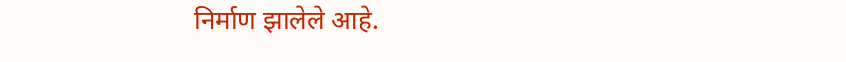निर्माण झालेले आहे.